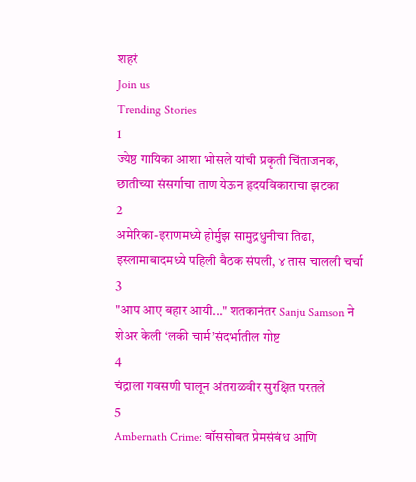शहरं
Join us
Trending Stories
1
ज्येष्ठ गायिका आशा भोसले यांची प्रकृती चिंताजनक, छातीच्या संसर्गाचा ताण येऊन हृदयविकाराचा झटका
2
अमेरिका-इराणमध्ये होर्मुझ सामुद्रधुनीचा तिढा, इस्लामाबादमध्ये पहिली बैठक संपली, ४ तास चालली चर्चा
3
"आप आए बहार आयी..." शतकानंतर Sanju Samson ने शेअर केली ‘लकी चार्म’संदर्भातील गोष्ट
4
चंद्राला गवसणी घालून अंतराळवीर सुरक्षित परतले
5
Ambernath Crime: बॉससोबत प्रेमसंबंध आणि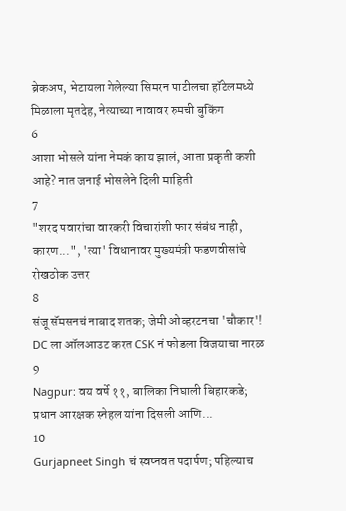ब्रेकअप, भेटायला गेलेल्या सिमरन पाटीलचा हॉटेलमध्ये मिळाला मृतदेह, नेत्याच्या नावावर रुमची बुकिंग
6
आशा भोसले यांना नेमकं काय झालं, आता प्रकृती कशी आहे? नात जनाई भोसलेने दिली माहिती
7
"शरद पवारांचा वारकरी विचारांशी फार संबंध नाही, कारण...", 'त्या' विधानावर मुख्यमंत्री फडणवीसांचे रोखठोक उत्तर
8
संजू सॅमसनचं नाबाद शतक; जेमी ओव्हरटनचा 'चौकार'! DC ला ऑलआउट करत CSK नं फोडला विजयाचा नारळ
9
Nagpur: वय वर्षे ११, बालिका निघाली बिहारकडे; प्रधान आरक्षक स्नेहल यांना दिसली आणि...
10
Gurjapneet Singh चं स्वप्नवत पदार्पण; पहिल्याच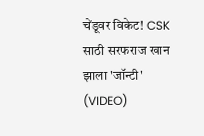चेंडूवर विकेट! CSK साठी सरफराज खान झाला 'जॉन्टी' (VIDEO)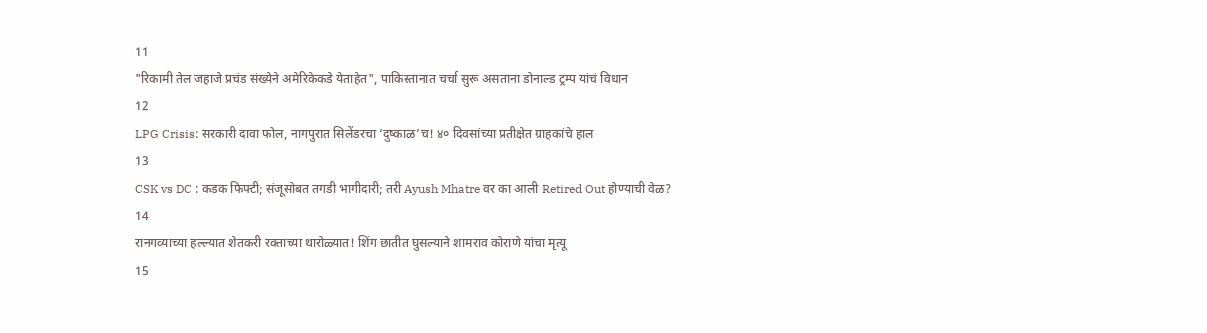11
"रिकामी तेल जहाजे प्रचंड संख्येने अमेरिकेकडे येताहेत", पाकिस्तानात चर्चा सुरू असताना डोनाल्ड ट्रम्प यांचं विधान
12
LPG Crisis: सरकारी दावा फोल, नागपुरात सिलेंडरचा ‘दुष्काळ’च! ४० दिवसांच्या प्रतीक्षेत ग्राहकांचे हाल
13
CSK vs DC : कडक फिफ्टी; संजूसोबत तगडी भागीदारी; तरी Ayush Mhatre वर का आली Retired Out होण्याची वेळ?
14
रानगव्याच्या हल्ल्यात शेतकरी रक्ताच्या थारोळ्यात! शिंग छातीत घुसल्याने शामराव कोराणे यांचा मृत्यू
15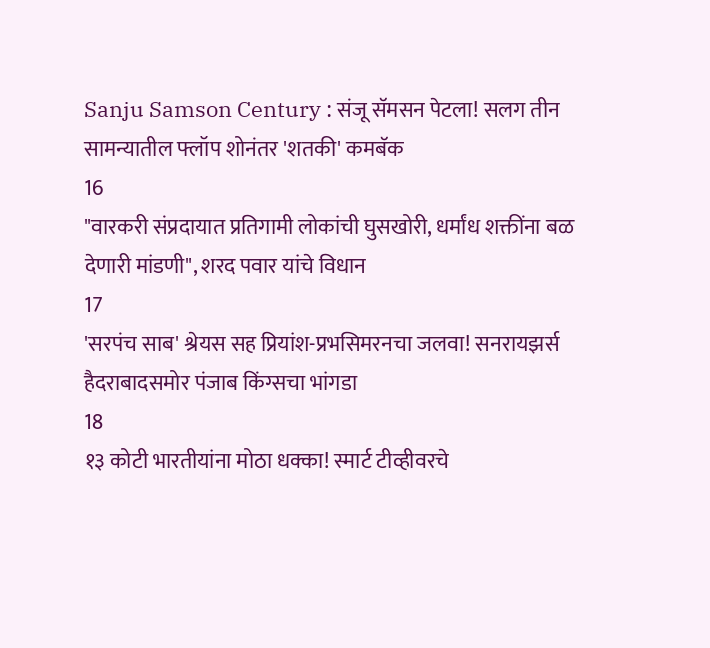Sanju Samson Century : संजू सॅमसन पेटला! सलग तीन सामन्यातील फ्लॉप शोनंतर 'शतकी' कमबॅक
16
"वारकरी संप्रदायात प्रतिगामी लोकांची घुसखोरी, धर्मांध शक्तींना बळ देणारी मांडणी", शरद पवार यांचे विधान
17
'सरपंच साब' श्रेयस सह प्रियांश-प्रभसिमरनचा जलवा! सनरायझर्स हैदराबादसमोर पंजाब किंग्सचा भांगडा
18
१३ कोटी भारतीयांना मोठा धक्का! स्मार्ट टीव्हीवरचे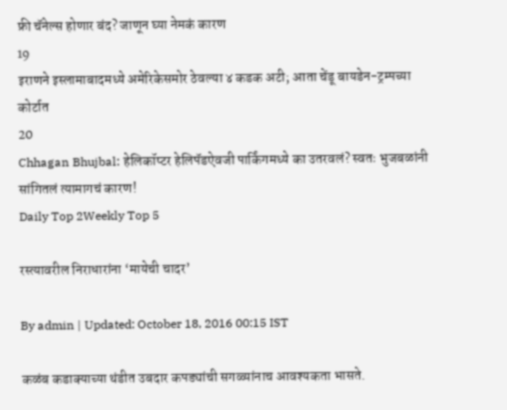फ्री चॅनेल्स होणार बंद? जाणून घ्या नेमकं कारण
19
इराणने इस्लामाबादमध्ये अमेरिकेसमोर ठेवल्या ४ कडक अटी; आता चेंडू बायडेन-ट्रम्पच्या कोर्टात
20
Chhagan Bhujbal: हेलिकॉप्टर हेलिपॅडऐवजी पार्किंगमध्ये का उतरवलं? स्वतः भुजबळांनी सांगितलं त्यामागचं कारण!
Daily Top 2Weekly Top 5

रस्त्यावरील निराधारांना ‘मायेची चादर’

By admin | Updated: October 18, 2016 00:15 IST

कळंब कडाक्याच्या थंडीत उबदार कपड्यांची सगळ्यांनाच आवश्यकता भासते.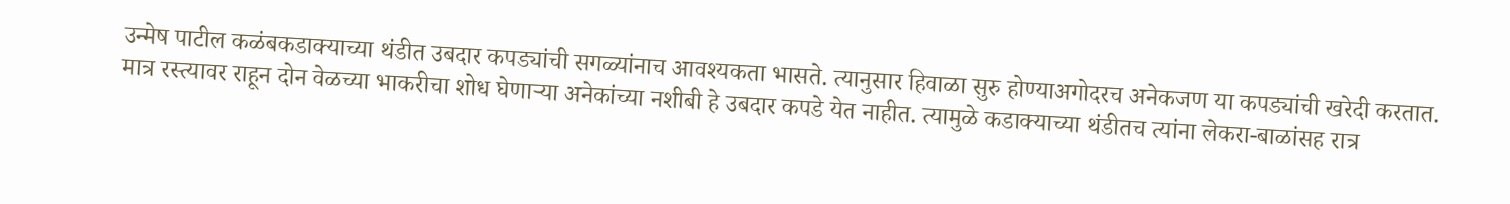उन्मेष पाटील कळंबकडाक्याच्या थंडीत उबदार कपड्यांची सगळ्यांनाच आवश्यकता भासते. त्यानुसार हिवाळा सुरु होण्याअगोदरच अनेकजण या कपड्यांची खरेदी करतात. मात्र रस्त्यावर राहून दोन वेळच्या भाकरीचा शोध घेणाऱ्या अनेकांच्या नशीबी हे उबदार कपडे येत नाहीत. त्यामुळे कडाक्याच्या थंडीतच त्यांना लेकरा-बाळांसह रात्र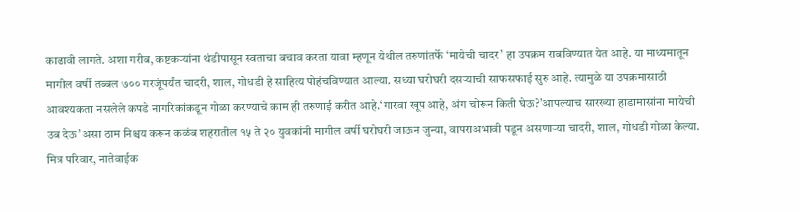काढावी लागते. अशा गरीब, कष्टकऱ्यांना थंडीपासून स्वताचा बचाव करता यावा म्हणून येथील तरुणांतर्फे ‘मायेची चादर’ हा उपक्रम राबविण्यात येत आहे. या माध्यमातून मागील वर्षी तब्बल ७०० गरजूंपर्यंत चादरी, शाल, गोधडी हे साहित्य पोहंचविण्यात आल्या. सध्या घरोघरी दसऱ्याची साफसफाई सुरु आहे. त्यामुळे या उपक्रमासाठी आवश्यकता नसलेले कपडे नागरिकांकडून गोळा करण्याचे काम ही तरुणाई करीत आहे.‘गारवा खूप आहे, अंग चोरून किती घेऊ?’आपल्याच सारख्या हाडामासांना मायेची उब देऊ’असा ठाम निश्चय करून कळंब शहरातील १५ ते २० युवकांनी मागील वर्षी घरोघरी जाऊन जुन्या, वापराअभावी पडून असणाऱ्या चादरी, शाल, गोधडी गोळा केल्या. मित्र परिवार, नातेवाईक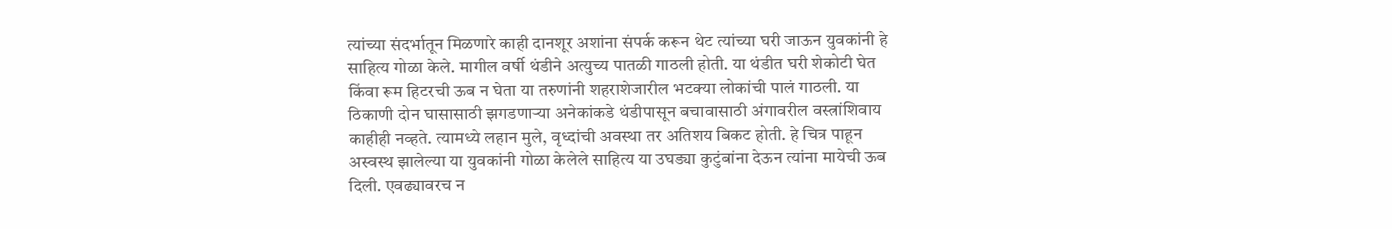त्यांच्या संदर्भातून मिळणारे काही दानशूर अशांना संपर्क करून थेट त्यांच्या घरी जाऊन युवकांनी हे साहित्य गोळा केले. मागील वर्षी थंडीने अत्युच्य पातळी गाठली होती. या थंडीत घरी शेकोटी घेत किंवा रूम हिटरची ऊब न घेता या तरुणांनी शहराशेजारील भटक्या लोकांची पालं गाठली. या ठिकाणी दोन घासासाठी झगडणाऱ्या अनेकांकडे थंडीपासून बचावासाठी अंगावरील वस्त्रांशिवाय काहीही नव्हते. त्यामध्ये लहान मुले, वृध्दांची अवस्था तर अतिशय बिकट होती. हे चित्र पाहून अस्वस्थ झालेल्या या युवकांनी गोळा केलेले साहित्य या उघड्या कुटुंबांना देऊन त्यांना मायेची ऊब दिली. एवढ्यावरच न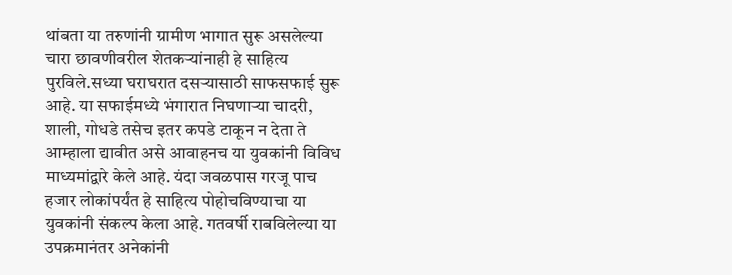थांबता या तरुणांनी ग्रामीण भागात सुरू असलेल्या चारा छावणीवरील शेतकऱ्यांनाही हे साहित्य पुरविले.सध्या घराघरात दसऱ्यासाठी साफसफाई सुरू आहे. या सफाईमध्ये भंगारात निघणाऱ्या चादरी, शाली, गोधडे तसेच इतर कपडे टाकून न देता ते आम्हाला द्यावीत असे आवाहनच या युवकांनी विविध माध्यमांद्वारे केले आहे. यंदा जवळपास गरजू पाच हजार लोकांपर्यंत हे साहित्य पोहोचविण्याचा या युवकांनी संकल्प केला आहे. गतवर्षी राबविलेल्या या उपक्रमानंतर अनेकांनी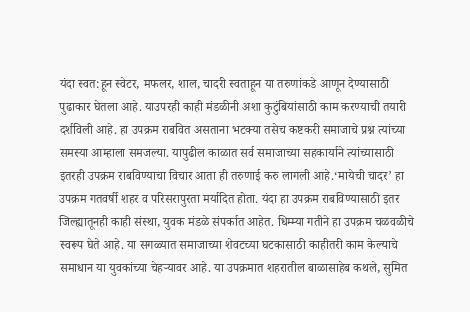यंदा स्वत:हून स्वेटर, मफलर, शाल, चादरी स्वताहून या तरुणांकडे आणून देण्यासाठी पुढाकार घेतला आहे. याउपरही काही मंडळीनी अशा कुटुंबियांसाठी काम करण्याची तयारी दर्शविली आहे. हा उपक्रम राबवित असताना भटक्या तसेच कष्टकरी समाजाचे प्रश्न त्यांच्या समस्या आम्हाला समजल्या. यापुढील काळात सर्व समाजाच्या सहकार्याने त्यांच्यासाठी इतरही उपक्रम राबविण्याचा विचार आता ही तरुणाई करु लागली आहे.‘मायेची चादर’ हा उपक्रम गतवर्षी शहर व परिसरापुरता मर्यादित होता. यंदा हा उपक्रम राबविण्यासाठी इतर जिल्ह्यातूनही काही संस्था, युवक मंडळे संपर्कात आहेत. धिम्म्या गतीने हा उपक्रम चळवळीचे स्वरूप घेते आहे. या सगळ्यात समाजाच्या शेवटच्या घटकासाठी काहीतरी काम केल्याचे समाधान या युवकांच्या चेहऱ्यावर आहे. या उपक्रमात शहरातील बाळासाहेब कथले, सुमित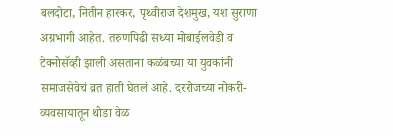बलदोटा, नितीन हारकर, पृथ्वीराज देशमुख, यश सुराणा अग्रभागी आहेत. तरुणपिढी सध्या मोबाईलवेडी व टेक्नोसॅव्ही झाली असताना कळंबच्या या युवकांनी समाजसेवेचं व्रत हाती घेतलं आहे. दररोजच्या नोकरी-व्यवसायातून थोडा वेळ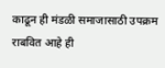काढून ही मंडळी समाजासाठी उपक्रम राबवित आहे ही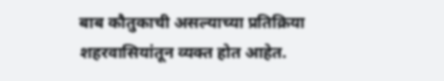बाब कौतुकाची असल्याच्या प्रतिक्रिया शहरवासियांतून व्यक्त होत आहेत.